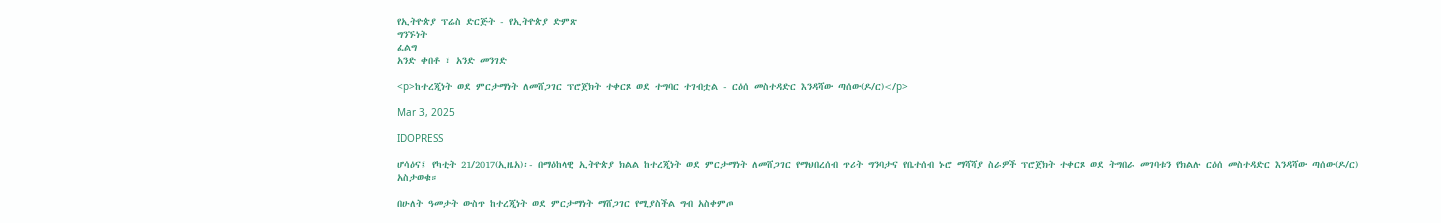የኢትዮጵያ ፕሬስ ድርጅት - የኢትዮጵያ ድምጽ
ግንኙነት
ፈልግ
አንድ ቀበቶ ፣ አንድ መንገድ

<p>ከተረጂነት ወደ ምርታማነት ለመሸጋገር ፕሮጀክት ተቀርጾ ወደ ተግባር ተገብቷል - ርዕሰ መስተዳድር እንዳሻው ጣሰው(ዶ/ር)</p>

Mar 3, 2025

IDOPRESS

ሆሳዕና፤ የካቲት 21/2017(ኢዜአ)፡- በማዕከላዊ ኢትዮጵያ ክልል ከተረጂነት ወደ ምርታማነት ለመሸጋገር የማህበረሰብ ጥሪት ግንባታና የቤተሰብ ኑሮ ማሻሻያ ስራዎች ፕሮጀክት ተቀርጾ ወደ ትግበራ መገባቱን የክልሉ ርዕሰ መስተዳድር እንዳሻው ጣሰው(ዶ/ር) አስታወቁ።

በሁለት ዓመታት ውስጥ ከተረጂነት ወደ ምርታማነት ማሸጋገር የሚያስችል ግብ አስቀምጦ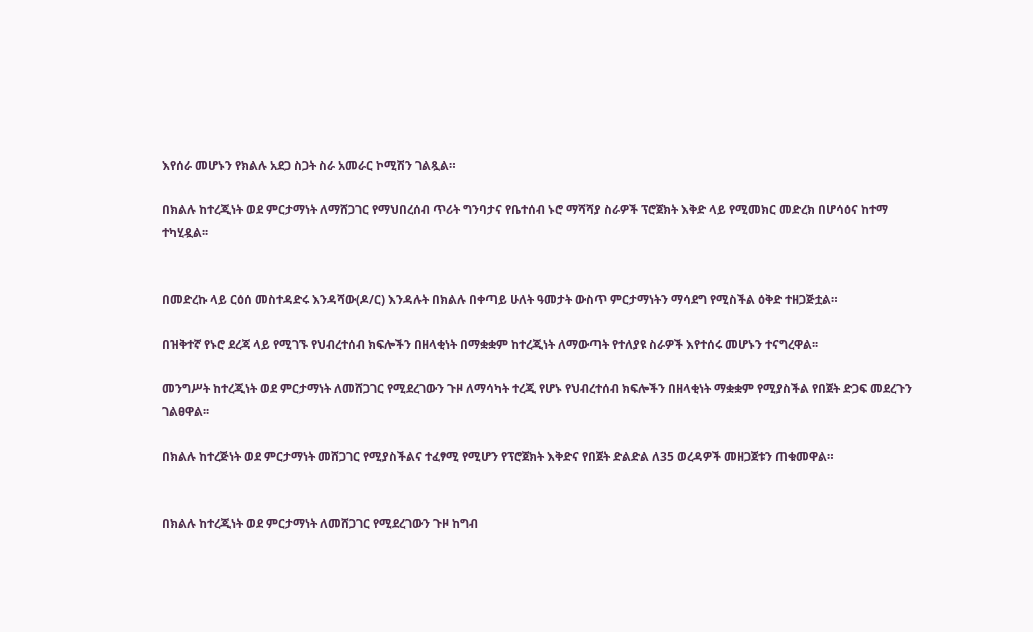እየሰራ መሆኑን የክልሉ አደጋ ስጋት ስራ አመራር ኮሚሽን ገልጿል።

በክልሉ ከተረጂነት ወደ ምርታማነት ለማሸጋገር የማህበረሰብ ጥሪት ግንባታና የቤተሰብ ኑሮ ማሻሻያ ስራዎች ፕሮጀክት እቅድ ላይ የሚመክር መድረክ በሆሳዕና ከተማ ተካሂዷል፡፡


በመድረኩ ላይ ርዕሰ መስተዳድሩ እንዳሻው(ዶ/ር) እንዳሉት በክልሉ በቀጣይ ሁለት ዓመታት ውስጥ ምርታማነትን ማሳደግ የሚስችል ዕቅድ ተዘጋጅቷል።

በዝቅተኛ የኑሮ ደረጃ ላይ የሚገኙ የህብረተሰብ ክፍሎችን በዘላቂነት በማቋቋም ከተረጂነት ለማውጣት የተለያዩ ስራዎች እየተሰሩ መሆኑን ተናግረዋል፡፡

መንግሥት ከተረጂነት ወደ ምርታማነት ለመሸጋገር የሚደረገውን ጉዞ ለማሳካት ተረጂ የሆኑ የህብረተሰብ ክፍሎችን በዘላቂነት ማቋቋም የሚያስችል የበጀት ድጋፍ መደረጉን ገልፀዋል፡፡

በክልሉ ከተረጅነት ወደ ምርታማነት መሸጋገር የሚያስችልና ተፈፃሚ የሚሆን የፕሮጀክት እቅድና የበጀት ድልድል ለ35 ወረዳዎች መዘጋጀቱን ጠቁመዋል።


በክልሉ ከተረጂነት ወደ ምርታማነት ለመሸጋገር የሚደረገውን ጉዞ ከግብ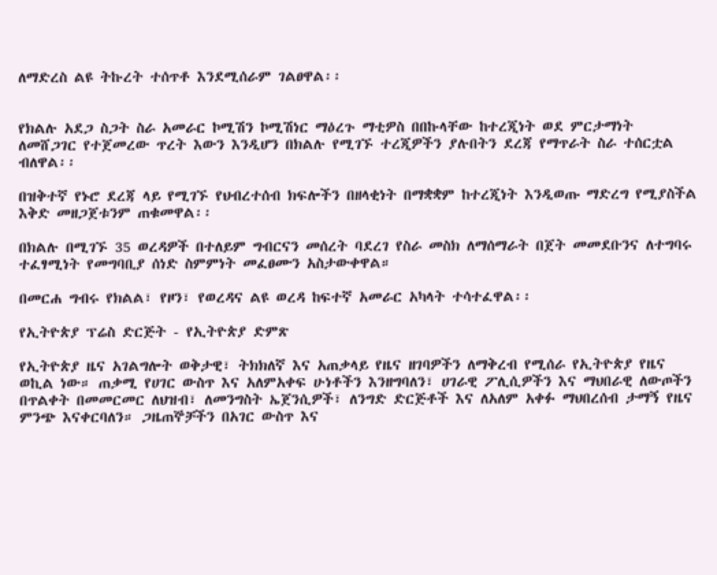ለማድረስ ልዩ ትኩረት ተሰጥቶ እንደሚሰራም ገልፀዋል፡፡


የክልሉ አደጋ ስጋት ስራ አመራር ኮሚሽን ኮሚሽነር ማዕረጉ ማቲዎስ በበኩላቸው ከተረጂነት ወደ ምርታማነት ለመሸጋገር የተጀመረው ጥረት እውን እንዲሆን በክልሉ የሚገኙ ተረጂዎችን ያሉበትን ደረጃ የማጥራት ስራ ተሰርቷል ብለዋል፡፡

በዝቅተኛ የኑሮ ደረጃ ላይ የሚገኙ የህብረተሰብ ክፍሎችን በዘላቂነት በማቋቋም ከተረጂነት እንዲወጡ ማድረግ የሚያስችል እቅድ መዘጋጀቱንም ጠቁመዋል፡፡

በክልሉ በሚገኙ 35 ወረዳዎች በተለይም ግብርናን መሰረት ባደረገ የስራ መስክ ለማሰማራት በጀት መመደቡንና ለተግባሩ ተፈፃሚነት የመግባቢያ ሰነድ ስምምነት መፈፀሙን አስታውቀዋል።

በመርሐ ግብሩ የክልል፣ የዞን፣ የወረዳና ልዩ ወረዳ ከፍተኛ አመራር አካላት ተሳተፈዋል፡፡

የኢትዮጵያ ፕሬስ ድርጅት - የኢትዮጵያ ድምጽ

የኢትዮጵያ ዜና አገልግሎት ወቅታዊ፣ ትክክለኛ እና አጠቃላይ የዜና ዘገባዎችን ለማቅረብ የሚሰራ የኢትዮጵያ የዜና ወኪል ነው። ጠቃሚ የሀገር ውስጥ እና አለምአቀፍ ሁነቶችን እንዘግባለን፣ ሀገራዊ ፖሊሲዎችን እና ማህበራዊ ለውጦችን በጥልቀት በመመርመር ለህዝብ፣ ለመንግስት ኤጀንሲዎች፣ ለንግድ ድርጅቶች እና ለአለም አቀፉ ማህበረሰብ ታማኝ የዜና ምንጭ እናቀርባለን። ጋዜጠኞቻችን በአገር ውስጥ እና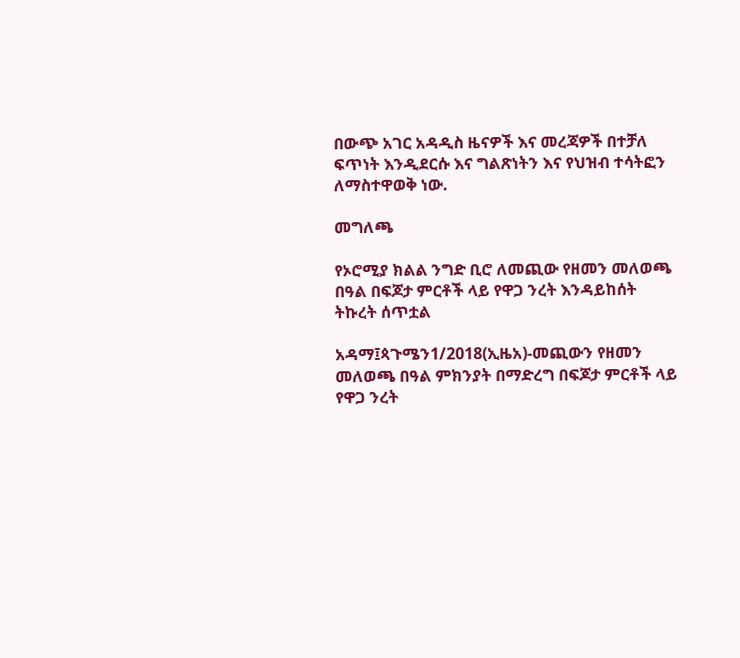በውጭ አገር አዳዲስ ዜናዎች እና መረጃዎች በተቻለ ፍጥነት እንዲደርሱ እና ግልጽነትን እና የህዝብ ተሳትፎን ለማስተዋወቅ ነው.

መግለጫ

የኦሮሚያ ክልል ንግድ ቢሮ ለመጪው የዘመን መለወጫ በዓል በፍጆታ ምርቶች ላይ የዋጋ ንረት እንዳይከሰት ትኩረት ሰጥቷል

አዳማ፤ጳጉሜን1/2018(ኢዜአ)-መጪውን የዘመን መለወጫ በዓል ምክንያት በማድረግ በፍጆታ ምርቶች ላይ የዋጋ ንረት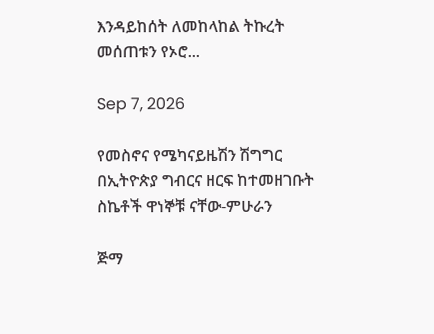እንዳይከሰት ለመከላከል ትኩረት መሰጠቱን የኦሮ...

Sep 7, 2026

የመስኖና የሜካናይዜሽን ሽግግር በኢትዮጵያ ግብርና ዘርፍ ከተመዘገቡት ስኬቶች ዋነኞቹ ናቸው-ምሁራን

ጅማ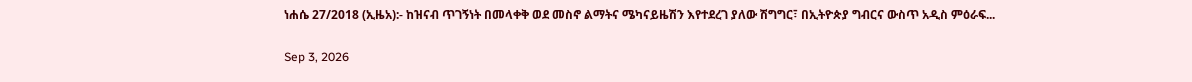ነሐሴ 27/2018 (ኢዜአ):- ከዝናብ ጥገኝነት በመላቀቅ ወደ መስኖ ልማትና ሜካናይዜሽን እየተደረገ ያለው ሽግግር፣ በኢትዮጵያ ግብርና ውስጥ አዲስ ምዕራፍ...

Sep 3, 2026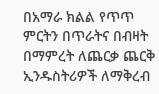በአማራ ክልል የጥጥ ምርትን በጥራትና በብዛት በማምረት ለጨርቃ ጨርቅ ኢንዱስትሪዎች ለማቅረብ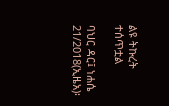ልዩ ትኩረት ተሰጥቷል

ባህር ዳር፤ ነሐሴ 21/2018(ኢዜአ)፡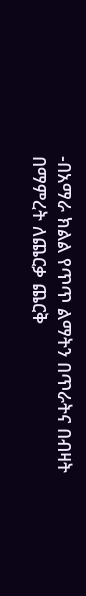-በአማራ ክልል የጥጥ ልማትን በጥራትና በብዛት በማምረት ለጨርቃ ጨርቅ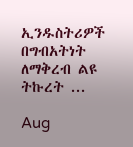ኢንዱስትሪዎች በግብአትነት ለማቅረብ ልዩ ትኩረት ...

Aug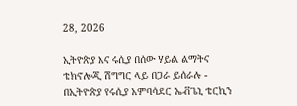28, 2026

ኢትዮጵያ እና ሩሲያ በሰው ሃይል ልማትና ቴክኖሎጂ ሽግግር ላይ በጋራ ይሰራሉ - በኢትዮጵያ የሩሲያ አምባሳደር ኤቭጌኒ ቴርኪን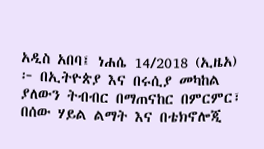አዲስ አበባ፤ ነሐሴ 14/2018 (ኢዜአ) ፦ በኢትዮጵያ እና በሩሲያ መካከል ያለውን ትብብር በማጠናከር በምርምር፣ በሰው ሃይል ልማት እና በቴክኖሎጂ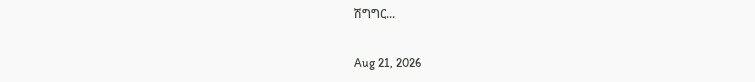ሽግግር...

Aug 21, 2026